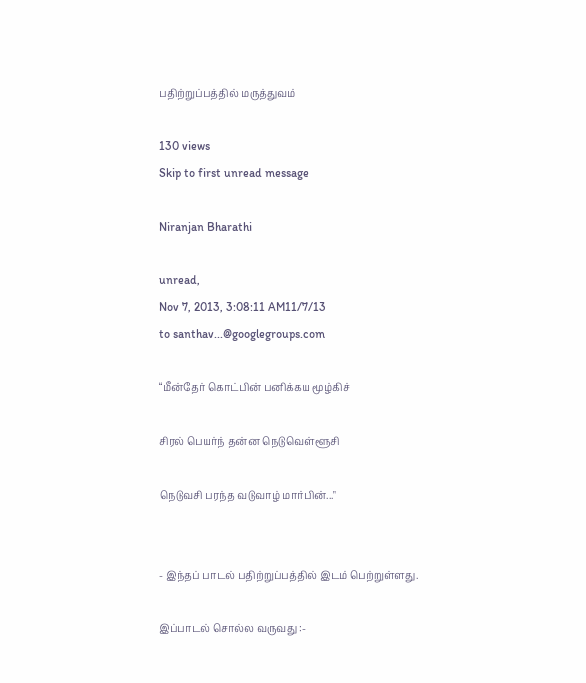பதிற்றுப்பத்தில் மருத்துவம்

130 views
Skip to first unread message

Niranjan Bharathi

unread,
Nov 7, 2013, 3:08:11 AM11/7/13
to santhav...@googlegroups.com

“மீன்தேர் கொட்பின் பனிக்கய மூழ்கிச்

சிரல் பெயர்ந் தன்ன நெடுவெள்ளூசி

நெடுவசி பரந்த வடுவாழ் மார்பின்..."


- இந்தப் பாடல் பதிற்றுப்பத்தில் இடம் பெற்றுள்ளது.

இப்பாடல் சொல்ல வருவது :-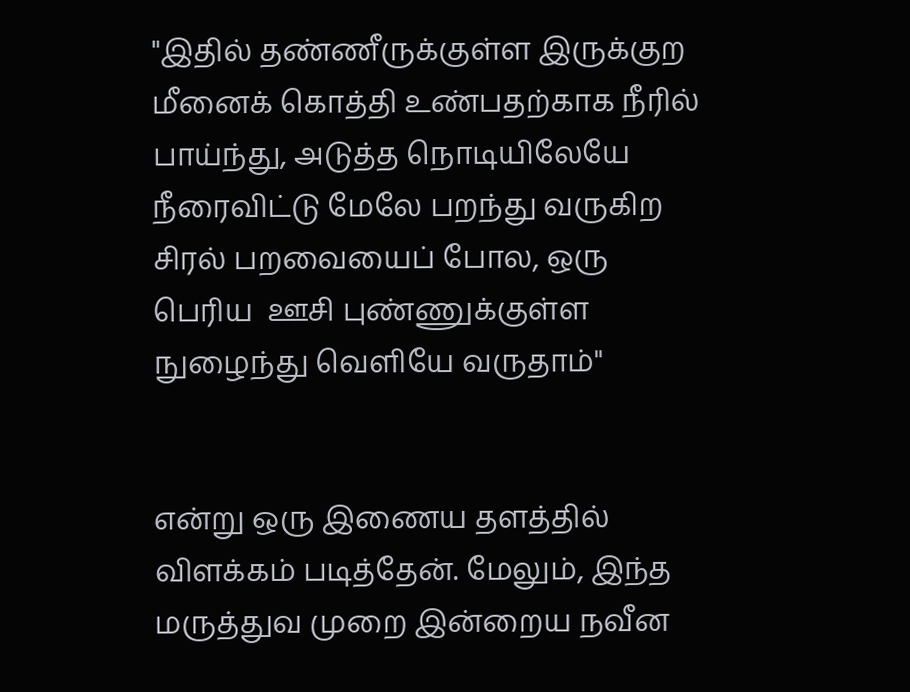"இதில் தண்ணீருக்குள்ள இருக்குற மீனைக் கொத்தி உண்பதற்காக நீரில் பாய்ந்து, அடுத்த நொடியிலேயே நீரைவிட்டு மேலே பறந்து வருகிற சிரல் பறவையைப் போல, ஒரு பெரிய  ஊசி புண்ணுக்குள்ள நுழைந்து வெளியே வருதாம்"


என்று ஒரு இணைய தளத்தில் விளக்கம் படித்தேன். மேலும், இந்த மருத்துவ முறை இன்றைய நவீன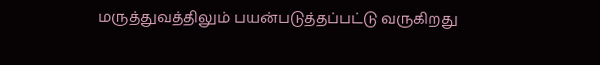மருத்துவத்திலும் பயன்படுத்தப்பட்டு வருகிறது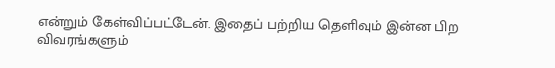என்றும் கேள்விப்பட்டேன். இதைப் பற்றிய தெளிவும் இன்ன பிற விவரங்களும்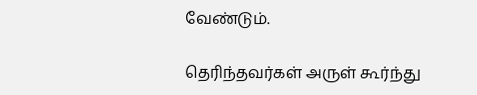வேண்டும்.

தெரிந்தவர்கள் அருள் கூர்ந்து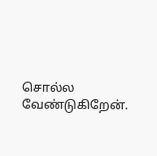சொல்ல வேண்டுகிறேன்.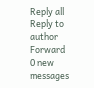Reply all
Reply to author
Forward
0 new messages